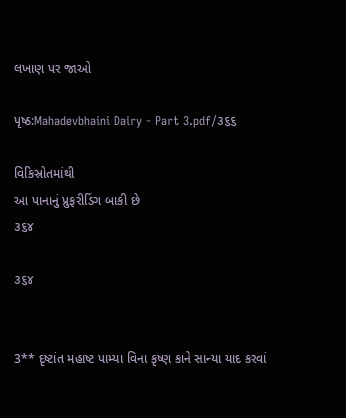લખાણ પર જાઓ

પૃષ્ઠ:Mahadevbhaini Dairy - Part 3.pdf/૩૬૬

વિકિસ્રોતમાંથી
આ પાનાનું પ્રુફરીડિંગ બાકી છે
૩૬૪

૩૬૪


3** દૃષ્ટાંત મહાષ્ટ પામ્યા વિના કૃષ્ણ કાને સાન્યા યાદ કરવાં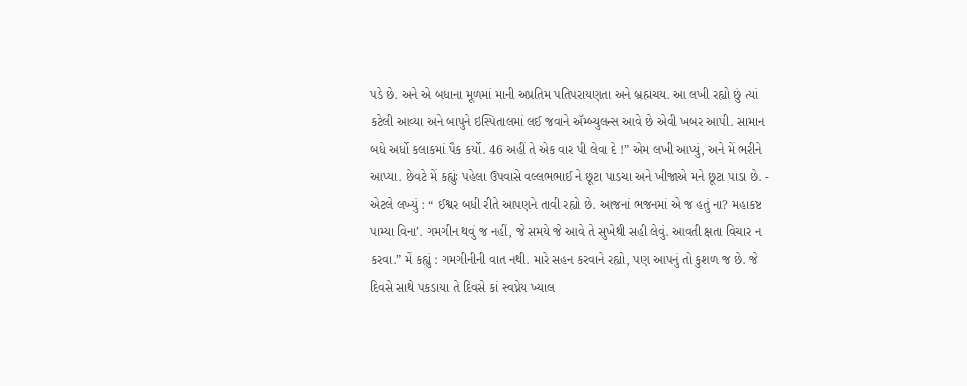પડે છે. અને એ બધાના મૂળમાં માની અપ્રતિમ પતિપરાયણતા અને બ્રહ્મચય. આ લખી રહ્યો છું ત્યાં કટેલી આવ્યા અને બાપુને ઇસ્પિતાલમાં લઈ જવાને ઍમ્બ્યુલન્સ આવે છે એવી ખબર આપી. સામાન બધે અર્ધો કલાકમાં પૈક કર્યો. 46 અહીં તે એક વાર પી લેવા દે !” એમ લખી આપ્યું, અને મેં ભરીને આપ્યા. છેવટે મેં કહ્યુંઃ પહેલા ઉપવાસે વલ્લભભાઈ ને છૂટા પાડચા અને ખીજાએ મને છૂટા પાડા છે. - એટલે લખ્યું : “ ઈશ્વર બધી રીતે આપણને તાવી રહ્યો છે. આજનાં ભજનમાં એ જ હતું ના? મહાકષ્ટ પામ્યા વિના’. ગમગીન થવું જ નહીં, જે સમયે જે આવે તે સુખેથી સહી લેવું. આવતી ક્ષતા વિચાર ન કરવા.” મેં કહ્યું : ગમગીનીની વાત નથી. મારે સહન કરવાને રહ્યો, પણ આપનું તો કુશળ જ છે. જે દિવસે સાથે પકડાયા તે દિવસે કાં સ્વપ્નેય ખ્યાલ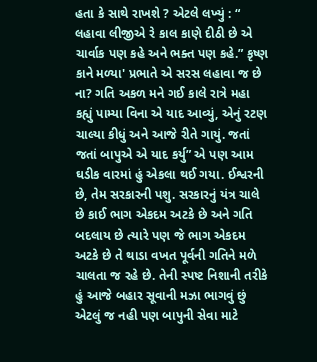હતા કે સાથે રાખશે ? એટલે લખ્યું : “ લહાવા લીજીએ રે કાલ કાણે દીઠી છે એ ચાર્વાક પણ કહે અને ભક્ત પણ કહે.” કૃષ્ણ કાને મળ્યા' પ્રભાતે એ સરસ લહાવા જ છે ના? ગતિ અકળ મને ગઈ કાલે રાત્રે મહા કહ્યું પામ્યા વિના એ યાદ આવ્યું, એનું રટણ ચાલ્યા કીધું અને આજે રીતે ગાયું. જતાં જતાં બાપુએ એ યાદ કર્યુ” એ પણ આમ ઘડીક વારમાં હું એકલા થઈ ગયા. ઈશ્વરની છે, તેમ સરકારની પશુ. સરકારનું યંત્ર ચાલે છે કાઈ ભાગ એકદમ અટકે છે અને ગતિ બદલાય છે ત્યારે પણ જે ભાગ એકદમ અટકે છે તે થાડા વખત પૂર્વની ગતિને મળે ચાલતા જ રહે છે. તેની સ્પષ્ટ નિશાની તરીકે હું આજે બહાર સૂવાની મઝા ભાગવું છું એટલું જ નહી પણ બાપુની સેવા માટે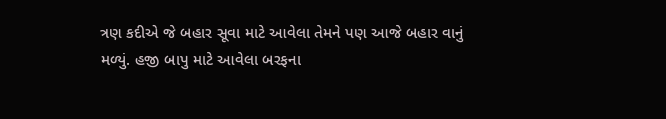ત્રણ કદીએ જે બહાર સૂવા માટે આવેલા તેમને પણ આજે બહાર વાનું મળ્યું. હજી બાપુ માટે આવેલા બરફના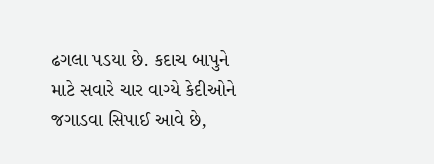ઢગલા પડયા છે. કદાચ બાપુને માટે સવારે ચાર વાગ્યે કેદીઓને જગાડવા સિપાઈ આવે છે,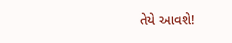તેયે આવશે!